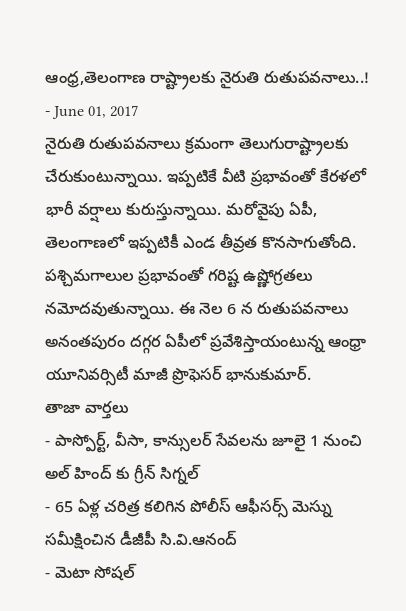ఆంధ్ర,తెలంగాణ రాష్ట్రాలకు నైరుతి రుతుపవనాలు..!
- June 01, 2017
నైరుతి రుతుపవనాలు క్రమంగా తెలుగురాష్ట్రాలకు చేరుకుంటున్నాయి. ఇప్పటికే వీటి ప్రభావంతో కేరళలో భారీ వర్షాలు కురుస్తున్నాయి. మరోవైపు ఏపీ, తెలంగాణలో ఇప్పటికీ ఎండ తీవ్రత కొనసాగుతోంది. పశ్చిమగాలుల ప్రభావంతో గరిష్ట ఉష్ణోగ్రతలు నమోదవుతున్నాయి. ఈ నెల 6 న రుతుపవనాలు అనంతపురం దగ్గర ఏపీలో ప్రవేశిస్తాయంటున్న ఆంధ్రా యూనివర్సిటీ మాజీ ప్రొఫెసర్ భానుకుమార్.
తాజా వార్తలు
- పాస్పోర్ట్, వీసా, కాన్సులర్ సేవలను జూలై 1 నుంచి అల్ హింద్ కు గ్రీన్ సిగ్నల్
- 65 ఏళ్ల చరిత్ర కలిగిన పోలీస్ ఆఫీసర్స్ మెస్ను సమీక్షించిన డీజీపీ సి.వి.ఆనంద్
- మెటా సోషల్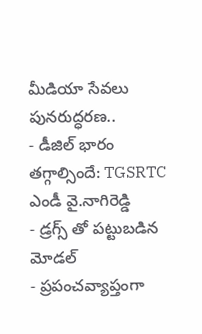మీడియా సేవలు పునరుద్ధరణ..
- డీజిల్ భారం తగ్గాల్సిందే: TGSRTC ఎండీ వై.నాగిరెడ్డి
- డ్రగ్స్ తో పట్టుబడిన మోడల్
- ప్రపంచవ్యాప్తంగా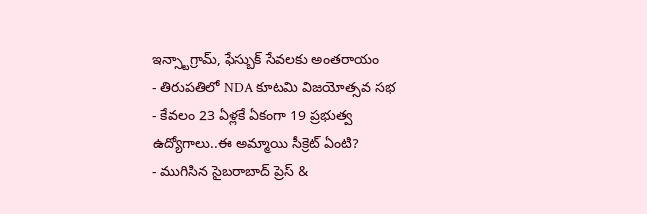ఇన్స్టాగ్రామ్, ఫేస్బుక్ సేవలకు అంతరాయం
- తిరుపతిలో NDA కూటమి విజయోత్సవ సభ
- కేవలం 23 ఏళ్లకే ఏకంగా 19 ప్రభుత్వ ఉద్యోగాలు..ఈ అమ్మాయి సీక్రెట్ ఏంటి?
- ముగిసిన సైబరాబాద్ ప్రెస్ &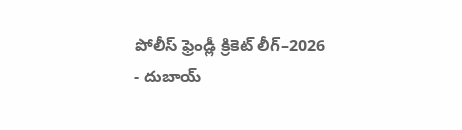పోలీస్ ఫ్రెండ్లీ క్రికెట్ లీగ్–2026
- దుబాయ్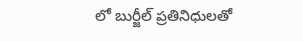లో బుర్జీల్ ప్రతినిధులతో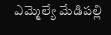ఎమ్మెల్యే మేడిపల్లి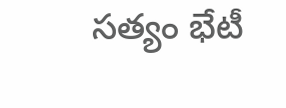సత్యం భేటీ